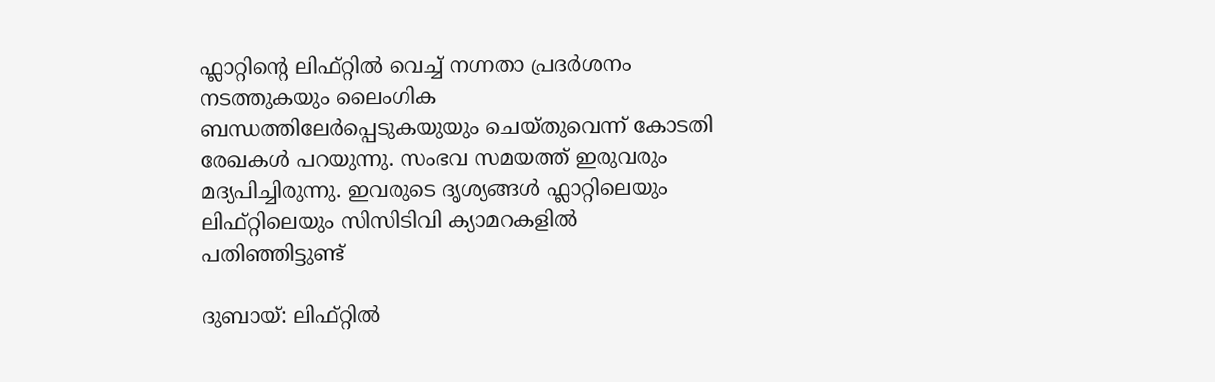ഫ്ലാറ്റിന്റെ ലിഫ്റ്റില്‍ വെച്ച് നഗ്നതാ പ്രദര്‍ശനം നടത്തുകയും ലൈംഗിക ബന്ധത്തിലേര്‍പ്പെടുകയുയും ചെയ്തുവെന്ന് കോടതി രേഖകള്‍ പറയുന്നു. സംഭവ സമയത്ത് ഇരുവരും മദ്യപിച്ചിരുന്നു. ഇവരുടെ ദൃശ്യങ്ങള്‍ ഫ്ലാറ്റിലെയും ലിഫ്റ്റിലെയും സിസിടിവി ക്യാമറകളില്‍ പതിഞ്ഞിട്ടുണ്ട്

ദുബായ്: ലിഫ്റ്റില്‍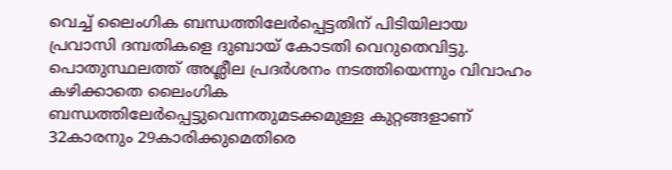വെച്ച് ലൈംഗിക ബന്ധത്തിലേര്‍പ്പെട്ടതിന് പിടിയിലായ പ്രവാസി ദമ്പതികളെ ദുബായ് കോടതി വെറുതെവിട്ടു. പൊതുസ്ഥലത്ത് അശ്ലീല പ്രദര്‍ശനം നടത്തിയെന്നും വിവാഹം കഴിക്കാതെ ലൈംഗിക ബന്ധത്തിലേര്‍പ്പെട്ടുവെന്നതുമടക്കമുള്ള കുറ്റങ്ങളാണ് 32കാരനും 29കാരിക്കുമെതിരെ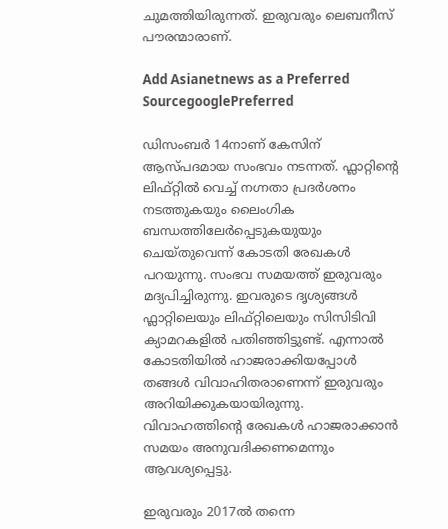ചുമത്തിയിരുന്നത്. ഇരുവരും ലെബനീസ് പൗരന്മാരാണ്.

Add Asianetnews as a Preferred SourcegooglePreferred

ഡിസംബര്‍ 14നാണ് കേസിന് ആസ്പദമായ സംഭവം നടന്നത്. ഫ്ലാറ്റിന്റെ ലിഫ്റ്റില്‍ വെച്ച് നഗ്നതാ പ്രദര്‍ശനം നടത്തുകയും ലൈംഗിക ബന്ധത്തിലേര്‍പ്പെടുകയുയും ചെയ്തുവെന്ന് കോടതി രേഖകള്‍ പറയുന്നു. സംഭവ സമയത്ത് ഇരുവരും മദ്യപിച്ചിരുന്നു. ഇവരുടെ ദൃശ്യങ്ങള്‍ ഫ്ലാറ്റിലെയും ലിഫ്റ്റിലെയും സിസിടിവി ക്യാമറകളില്‍ പതിഞ്ഞിട്ടുണ്ട്. എന്നാല്‍ കോടതിയില്‍ ഹാജരാക്കിയപ്പോള്‍ തങ്ങള്‍ വിവാഹിതരാണെന്ന് ഇരുവരും അറിയിക്കുകയായിരുന്നു. വിവാഹത്തിന്റെ രേഖകള്‍ ഹാജരാക്കാന്‍ സമയം അനുവദിക്കണമെന്നും ആവശ്യപ്പെട്ടു.

ഇരുവരും 2017ല്‍ തന്നെ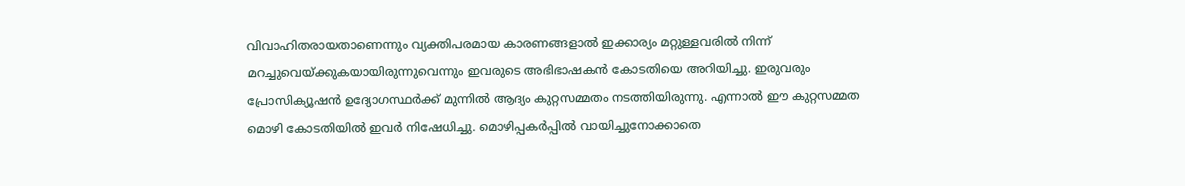വിവാഹിതരായതാണെന്നും വ്യക്തിപരമായ കാരണങ്ങളാല്‍ ഇക്കാര്യം മറ്റുള്ളവരില്‍ നിന്ന് മറച്ചുവെയ്ക്കുകയായിരുന്നുവെന്നും ഇവരുടെ അഭിഭാഷകന്‍ കോടതിയെ അറിയിച്ചു. ഇരുവരും പ്രോസിക്യൂഷന്‍ ഉദ്യോഗസ്ഥര്‍ക്ക് മുന്നില്‍ ആദ്യം കുറ്റസമ്മതം നടത്തിയിരുന്നു. എന്നാല്‍ ഈ കുറ്റസമ്മത മൊഴി കോടതിയില്‍ ഇവര്‍ നിഷേധിച്ചു. മൊഴിപ്പകര്‍പ്പില്‍ വായിച്ചുനോക്കാതെ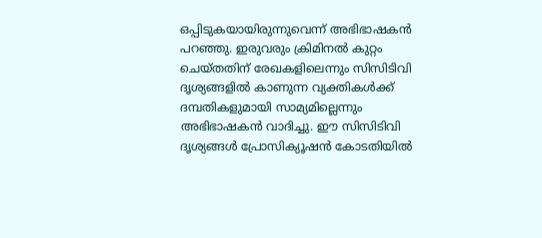ഒപ്പിടുകയായിരുന്നുവെന്ന് അഭിഭാഷകന്‍ പറഞ്ഞു. ഇരുവരും ക്രിമിനല്‍ കുറ്റം ചെയ്തതിന് രേഖകളിലെന്നും സിസിടിവി ദൃശ്യങ്ങളില്‍ കാണുന്ന വ്യക്തികള്‍ക്ക് ദമ്പതികളുമായി സാമ്യമില്ലെന്നും അഭിഭാഷകന്‍ വാദിച്ചു. ഈ സിസിടിവി ദൃശ്യങ്ങള്‍ പ്രോസിക്യൂഷന്‍ കോടതിയില്‍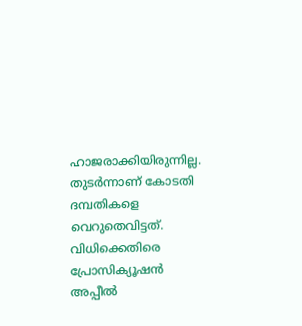ഹാജരാക്കിയിരുന്നില്ല. തുടര്‍ന്നാണ് കോടതി ദമ്പതികളെ വെറുതെവിട്ടത്. വിധിക്കെതിരെ പ്രോസിക്യൂഷന്‍ അപ്പീല്‍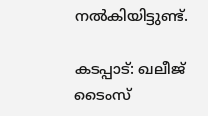നല്‍കിയിട്ടുണ്ട്.

കടപ്പാട്: ഖലീജ് ടൈംസ്